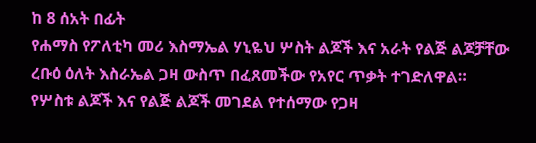ከ 8 ሰአት በፊት
የሐማስ የፖለቲካ መሪ እስማኤል ሃኒዬህ ሦስት ልጆች እና አራት የልጅ ልጆቻቸው ረቡዕ ዕለት እስራኤል ጋዛ ውስጥ በፈጸመችው የአየር ጥቃት ተገድለዋል።
የሦስቱ ልጆች እና የልጅ ልጆች መገደል የተሰማው የጋዛ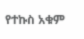የተኩስ አቁም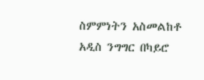ስምምነትን አስመልከቶ አዲስ ንግግር በካይሮ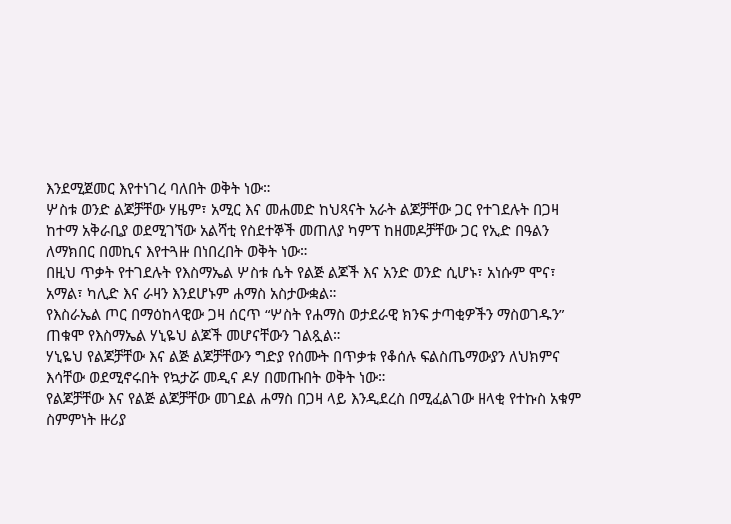እንደሚጀመር እየተነገረ ባለበት ወቅት ነው።
ሦስቱ ወንድ ልጆቻቸው ሃዜም፣ አሚር እና መሐመድ ከህጻናት አራት ልጆቻቸው ጋር የተገደሉት በጋዛ ከተማ አቅራቢያ ወደሚገኘው አልሻቲ የስደተኞች መጠለያ ካምፕ ከዘመዶቻቸው ጋር የኢድ በዓልን ለማክበር በመኪና እየተጓዙ በነበረበት ወቅት ነው።
በዚህ ጥቃት የተገደሉት የእስማኤል ሦስቱ ሴት የልጅ ልጆች እና አንድ ወንድ ሲሆኑ፣ አነሱም ሞና፣ አማል፣ ካሊድ እና ራዛን እንደሆኑም ሐማስ አስታውቋል።
የእስራኤል ጦር በማዕከላዊው ጋዛ ሰርጥ “ሦስት የሐማስ ወታደራዊ ክንፍ ታጣቂዎችን ማስወገዱን” ጠቁሞ የእስማኤል ሃኒዬህ ልጆች መሆናቸውን ገልጿል።
ሃኒዬህ የልጆቻቸው እና ልጅ ልጆቻቸውን ግድያ የሰሙት በጥቃቱ የቆሰሉ ፍልስጤማውያን ለህክምና እሳቸው ወደሚኖሩበት የኳታሯ መዲና ዶሃ በመጡበት ወቅት ነው።
የልጆቻቸው እና የልጅ ልጆቻቸው መገደል ሐማስ በጋዛ ላይ እንዲደረስ በሚፈልገው ዘላቂ የተኩስ አቁም ስምምነት ዙሪያ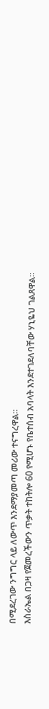በሚደረገው ንግግር ላይ ለውጥ እንደማያመጣ መሪው ተናግረዋል።
እስራኤል በጋዛ የጀመረችውን ጥቃት ተከትሎ 60 የሚሆኑ የቤተሰብ አባላት እንደተገደለባቸው ሃኒዬህ ገልጸዋል።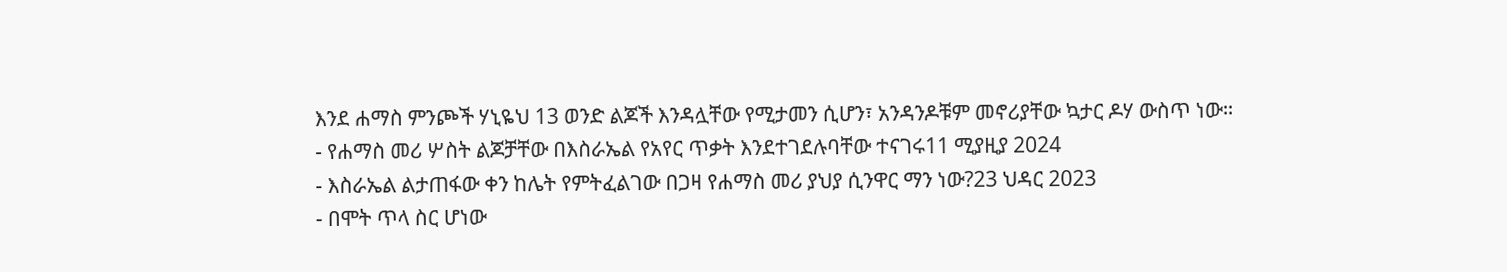እንደ ሐማስ ምንጮች ሃኒዬህ 13 ወንድ ልጆች እንዳሏቸው የሚታመን ሲሆን፣ አንዳንዶቹም መኖሪያቸው ኳታር ዶሃ ውስጥ ነው።
- የሐማስ መሪ ሦስት ልጆቻቸው በእስራኤል የአየር ጥቃት እንደተገደሉባቸው ተናገሩ11 ሚያዚያ 2024
- እስራኤል ልታጠፋው ቀን ከሌት የምትፈልገው በጋዛ የሐማስ መሪ ያህያ ሲንዋር ማን ነው?23 ህዳር 2023
- በሞት ጥላ ስር ሆነው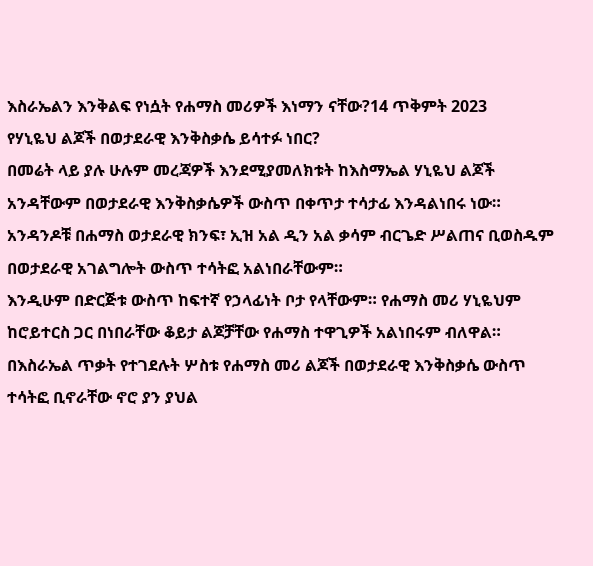እስራኤልን እንቅልፍ የነሷት የሐማስ መሪዎች እነማን ናቸው?14 ጥቅምት 2023
የሃኒዬህ ልጆች በወታደራዊ እንቅስቃሴ ይሳተፉ ነበር?
በመሬት ላይ ያሉ ሁሉም መረጃዎች እንደሚያመለክቱት ከእስማኤል ሃኒዬህ ልጆች አንዳቸውም በወታደራዊ እንቅስቃሴዎች ውስጥ በቀጥታ ተሳታፊ እንዳልነበሩ ነው።
አንዳንዶቹ በሐማስ ወታደራዊ ክንፍ፣ ኢዝ አል ዲን አል ቃሳም ብርጌድ ሥልጠና ቢወስዱም በወታደራዊ አገልግሎት ውስጥ ተሳትፎ አልነበራቸውም።
እንዲሁም በድርጅቱ ውስጥ ከፍተኛ የኃላፊነት ቦታ የላቸውም። የሐማስ መሪ ሃኒዬህም ከሮይተርስ ጋር በነበራቸው ቆይታ ልጆቻቸው የሐማስ ተዋጊዎች አልነበሩም ብለዋል።
በእስራኤል ጥቃት የተገደሉት ሦስቱ የሐማስ መሪ ልጆች በወታደራዊ እንቅስቃሴ ውስጥ ተሳትፎ ቢኖራቸው ኖሮ ያን ያህል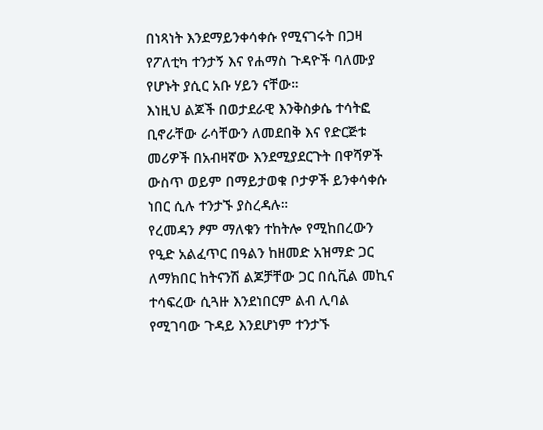በነጻነት እንደማይንቀሳቀሱ የሚናገሩት በጋዛ የፖለቲካ ተንታኝ እና የሐማስ ጉዳዮች ባለሙያ የሆኑት ያሲር አቡ ሃይን ናቸው።
እነዚህ ልጆች በወታደራዊ እንቅስቃሴ ተሳትፎ ቢኖራቸው ራሳቸውን ለመደበቅ እና የድርጅቱ መሪዎች በአብዛኛው እንደሚያደርጉት በዋሻዎች ውስጥ ወይም በማይታወቁ ቦታዎች ይንቀሳቀሱ ነበር ሲሉ ተንታኙ ያስረዳሉ።
የረመዳን ፆም ማለቁን ተከትሎ የሚከበረውን የዒድ አልፈጥር በዓልን ከዘመድ አዝማድ ጋር ለማክበር ከትናንሽ ልጆቻቸው ጋር በሲቪል መኪና ተሳፍረው ሲጓዙ እንደነበርም ልብ ሊባል የሚገባው ጉዳይ እንደሆነም ተንታኙ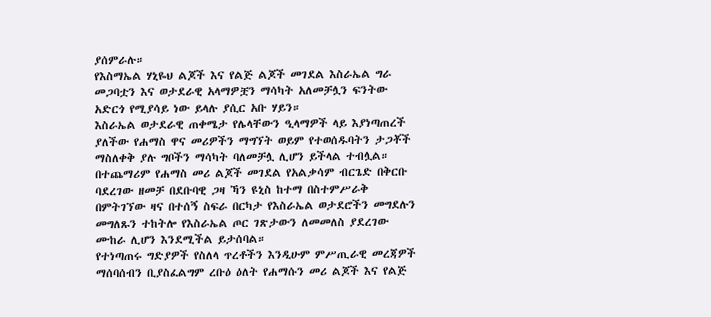ያሰምራሉ።
የእስማኤል ሃኒዬህ ልጆች እና የልጅ ልጆች መገደል እስራኤል ግራ መጋባቷን እና ወታደራዊ አላማዎቿን ማሳካት አለመቻሏን ፍንትው አድርጎ የሚያሳይ ነው ይላሉ ያሲር አቡ ሃይን።
እስራኤል ወታደራዊ ጠቀሜታ የሌላቸውን ዒላማዎች ላይ እያነጣጠረች ያለችው የሐማስ ዋና መሪዎችን ማግኘት ወይም የተወሰዱባትን ታጋቾች ማስለቀቅ ያሉ ግቦችን ማሳካት ባለመቻሏ ሊሆን ይችላል ተብሏል።
በተጨማሪም የሐማስ መሪ ልጆች መገደል የአልቃሳም ብርጌድ በቅርቡ ባደረገው ዘመቻ በደቡባዊ ጋዛ ኻን ዩኒስ ከተማ በስተምሥራቅ በምትገኘው ዛና በተሰኝ ስፍራ በርካታ የእስራኤል ወታደሮችን መግደሉን መግለጹን ተከትሎ የእስራኤል ጦር ገጽታውን ለመመለስ ያደረገው ሙከራ ሊሆን እንደሚችል ይታሰባል።
የተነጣጠሩ ግድያዎች የስለላ ጥረቶችን እንዲሁም ምሥጢራዊ መረጃዎች ማሰባሰብን ቢያስፈልግም ረቡዕ ዕለት የሐማሱን መሪ ልጆች እና የልጅ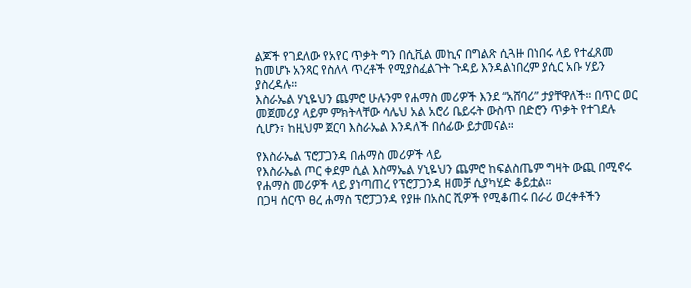ልጆች የገደለው የአየር ጥቃት ግን በሲቪል መኪና በግልጽ ሲጓዙ በነበሩ ላይ የተፈጸመ ከመሆኑ አንጻር የስለላ ጥረቶች የሚያስፈልጉት ጉዳይ እንዳልነበረም ያሲር አቡ ሃይን ያስረዳሉ።
እስራኤል ሃኒዬህን ጨምሮ ሁሉንም የሐማስ መሪዎች እንደ “አሸባሪ” ታያቸዋለች። በጥር ወር መጀመሪያ ላይም ምክትላቸው ሳሌህ አል አሮሪ ቤይሩት ውስጥ በድሮን ጥቃት የተገደሉ ሲሆን፣ ከዚህም ጀርባ እስራኤል እንዳለች በሰፊው ይታመናል።

የእስራኤል ፕሮፓጋንዳ በሐማስ መሪዎች ላይ
የእስራኤል ጦር ቀደም ሲል እስማኤል ሃኒዬህን ጨምሮ ከፍልስጤም ግዛት ውጪ በሚኖሩ የሐማስ መሪዎች ላይ ያነጣጠረ የፕሮፓጋንዳ ዘመቻ ሲያካሂድ ቆይቷል።
በጋዛ ሰርጥ ፀረ ሐማስ ፕሮፓጋንዳ የያዙ በአስር ሺዎች የሚቆጠሩ በራሪ ወረቀቶችን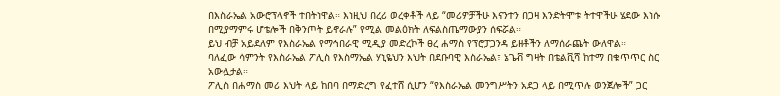በእስራኤል አውሮፕላኖች ተበትነዋል። እነዚህ በረሪ ወረቀቶች ላይ “መሪዎቻችሁ እናንተን በጋዛ እንድትሞቱ ትተዋችሁ ሄደው እነሱ በሚያማምሩ ሆቴሎች በቅንጦት ይኖራሉ” የሚል መልዕክት ለፍልስጤማውያን ሰፍሯል።
ይህ ብቻ አይደለም የእስራኤል የማኅበራዊ ሚዲያ መድረኮች ፀረ ሐማስ የፕሮፓጋንዳ ይዘቶችን ለማሰራጨት ውለዋል።
ባለፈው ሳምንት የእስራኤል ፖሊስ የእስማኤል ሃኒዬህን እህት በደቡባዊ እስራኤል፣ ኔጌቭ ግዛት በቴልቪሻ ከተማ በቁጥጥር ስር አውሏታል።
ፖሊስ በሐማስ መሪ እህት ላይ ከበባ በማድረግ የፈተሸ ሲሆን “የእስራኤል መንግሥትን አደጋ ላይ በሚጥሉ ወንጀሎች” ጋር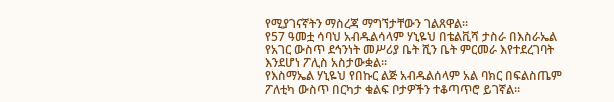የሚያገናኛትን ማስረጃ ማግኘታቸውን ገልጸዋል።
የ57 ዓመቷ ሳባህ አብዱልሳላም ሃኒዬህ በቴልቪሻ ታስራ በእስራኤል የአገር ውስጥ ደኅንነት መሥሪያ ቤት ሺን ቤት ምርመራ እየተደረገባት እንደሆነ ፖሊስ አስታውቋል።
የእስማኤል ሃኒዬህ የበኩር ልጅ አብዱልሰላም አል ባክር በፍልስጤም ፖለቲካ ውስጥ በርካታ ቁልፍ ቦታዎችን ተቆጣጥሮ ይገኛል።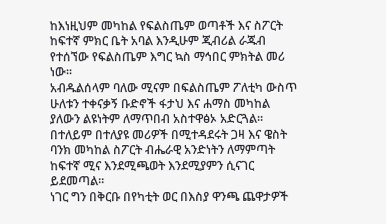ከእነዚህም መካከል የፍልስጤም ወጣቶች እና ስፖርት ከፍተኛ ምክር ቤት አባል እንዲሁም ጂብሪል ራጁብ የተሰኘው የፍልስጤም እግር ኳስ ማኅበር ምክትል መሪ ነው።
አብዱልሰላም ባለው ሚናም በፍልስጤም ፖለቲካ ውስጥ ሁለቱን ተቀናቃኝ ቡድኖች ፋታህ እና ሐማስ መካከል ያለውን ልዩነትም ለማጥበብ አስተዋፅኦ አድርጓል።
በተለይም በተለያዩ መሪዎች በሚተዳደሩት ጋዛ እና ዌስት ባንክ መካከል ስፖርት ብሔራዊ አንድነትን ለማምጣት ከፍተኛ ሚና እንደሚጫወት እንደሚያምን ሲናገር ይደመጣል።
ነገር ግን በቅርቡ በየካቲት ወር በእስያ ዋንጫ ጨዋታዎች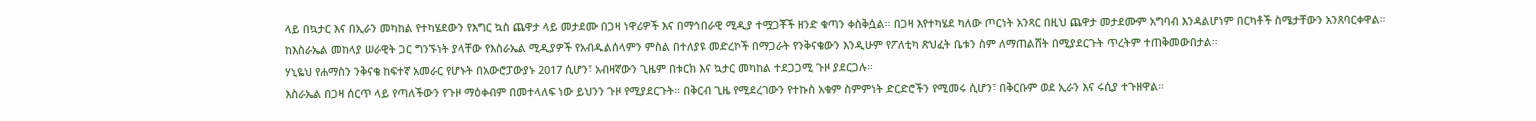ላይ በኳታር እና በኢራን መካከል የተካሄደውን የእግር ኳስ ጨዋታ ላይ መታደሙ በጋዛ ነዋሪዎች እና በማኅበራዊ ሚዲያ ተሟጋቾች ዘንድ ቁጣን ቀስቅሷል። በጋዛ እየተካሄደ ካለው ጦርነት አንጻር በዚህ ጨዋታ መታደሙም አግባብ እንዳልሆነም በርካቶች ስሜታቸውን አንጸባርቀዋል።
ከእስራኤል መከላያ ሠራዊት ጋር ግንኙነት ያላቸው የእስራኤል ሚዲያዎች የአብዱልሰላምን ምስል በተለያዩ መድረኮች በማጋራት የንቅናቄውን እንዲሁም የፖለቲካ ጽህፈት ቤቱን ስም ለማጠልሸት በሚያደርጉት ጥረትም ተጠቅመውበታል።
ሃኒዬህ የሐማስን ንቅናቄ ከፍተኛ አመራር የሆኑት በአውሮፓውያኑ 2017 ሲሆን፣ አብዛኛውን ጊዜም በቱርክ እና ኳታር መካከል ተደጋጋሚ ጉዞ ያደርጋሉ።
እስራኤል በጋዛ ሰርጥ ላይ የጣለችውን የጉዞ ማዕቀብም በመተላለፍ ነው ይህንን ጉዞ የሚያደርጉት። በቅርብ ጊዜ የሚደረገውን የተኩስ አቁም ስምምነት ድርድሮችን የሚመሩ ሲሆን፣ በቅርቡም ወደ ኢራን እና ሩሲያ ተጉዘዋል።